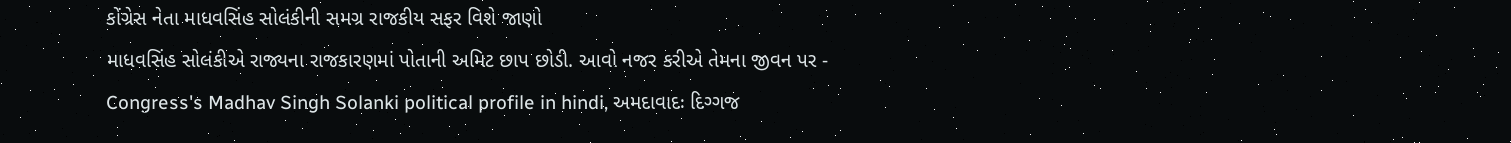કોંગ્રેસ નેતા માધવસિંહ સોલંકીની સમગ્ર રાજકીય સફર વિશે જાણો
માધવસિંહ સોલંકીએ રાજ્યના રાજકારણમાં પોતાની અમિટ છાપ છોડી. આવો નજર કરીએ તેમના જીવન પર -
Congress's Madhav Singh Solanki political profile in hindi, અમદાવાદઃ દિગ્ગજ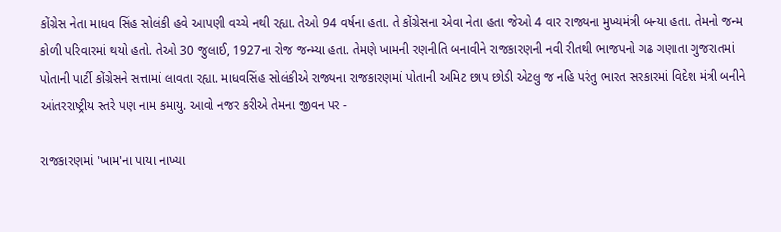કોંગ્રેસ નેતા માધવ સિંહ સોલંકી હવે આપણી વચ્ચે નથી રહ્યા. તેઓ 94 વર્ષના હતા. તે કોંગ્રેસના એવા નેતા હતા જેઓ 4 વાર રાજ્યના મુખ્યમંત્રી બન્યા હતા. તેમનો જન્મ કોળી પરિવારમાં થયો હતો. તેઓ 30 જુલાઈ, 1927ના રોજ જન્મ્યા હતા. તેમણે ખામની રણનીતિ બનાવીને રાજકારણની નવી રીતથી ભાજપનો ગઢ ગણાતા ગુજરાતમાં પોતાની પાર્ટી કોંગ્રેસને સત્તામાં લાવતા રહ્યા. માધવસિંહ સોલંકીએ રાજ્યના રાજકારણમાં પોતાની અમિટ છાપ છોડી એટલુ જ નહિ પરંતુ ભારત સરકારમાં વિદેશ મંત્રી બનીને આંતરરાષ્ટ્રીય સ્તરે પણ નામ કમાયુ. આવો નજર કરીએ તેમના જીવન પર -

રાજકારણમાં 'ખામ'ના પાયા નાખ્યા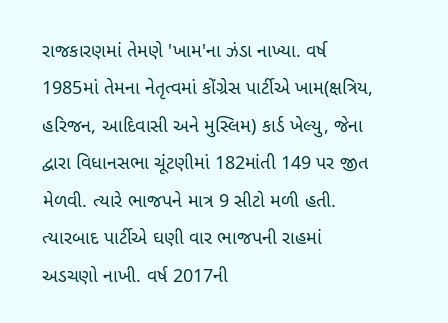રાજકારણમાં તેમણે 'ખામ'ના ઝંડા નાખ્યા. વર્ષ 1985માં તેમના નેતૃત્વમાં કોંગ્રેસ પાર્ટીએ ખામ(ક્ષત્રિય, હરિજન, આદિવાસી અને મુસ્લિમ) કાર્ડ ખેલ્યુ, જેના દ્વારા વિધાનસભા ચૂંટણીમાં 182માંતી 149 પર જીત મેળવી. ત્યારે ભાજપને માત્ર 9 સીટો મળી હતી. ત્યારબાદ પાર્ટીએ ઘણી વાર ભાજપની રાહમાં અડચણો નાખી. વર્ષ 2017ની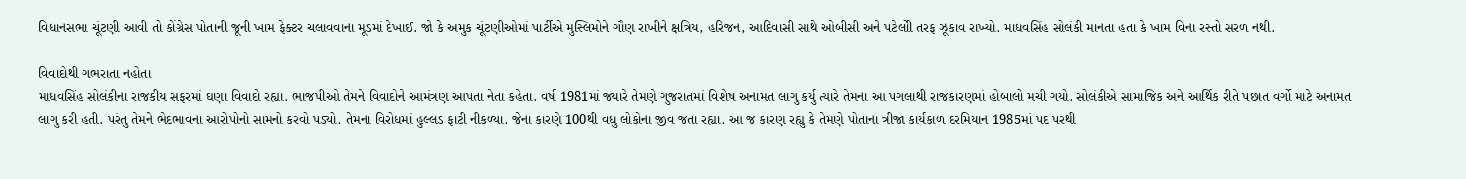વિધાનસભા ચૂંટણી આવી તો કોંગ્રેસ પોતાની જૂની ખામ ફેક્ટર ચલાવવાના મૂડમાં દેખાઈ. જો કે અમુક ચૂંટણીઓમાં પાર્ટીએ મુસ્લિમોને ગૌણ રાખીને ક્ષત્રિય, હરિજન, આદિવાસી સાથે ઓબીસી અને પટેલોી તરફ ઝૂકાવ રાખ્યો. માધવસિંહ સોલંકી માનતા હતા કે ખામ વિના રસ્તો સરળ નથી.

વિવાદોથી ગભરાતા નહોતા
માધવસિંહ સોલંકીના રાજકીય સફરમાં ઘણા વિવાદો રહ્યા. ભાજપીઓ તેમને વિવાદોને આમંત્રણ આપતા નેતા કહેતા. વર્ષ 1981માં જ્યારે તેમણે ગુજરાતમાં વિશેષ અનામત લાગુ કર્યુ ત્યારે તેમના આ પગલાથી રાજકારણમાં હોબાલો મચી ગયો. સોલંકીએ સામાજિક અને આર્થિક રીતે પછાત વર્ગો માટે અનામત લાગુ કરી હતી. પરંતુ તેમને ભેદભાવના આરોપોનો સામનો કરવો પડ્યો. તેમના વિરોધમાં હુલ્લડ ફાટી નીકળ્યા. જેના કારણે 100થી વધુ લોકોના જીવ જતા રહ્યા. આ જ કારણ રહ્યુ કે તેમણે પોતાના ત્રીજા કાર્યકાળ દરમિયાન 1985માં પદ પરથી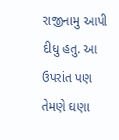રાજીનામુ આપી દીધુ હતુ. આ ઉપરાંત પણ તેમણે ઘણા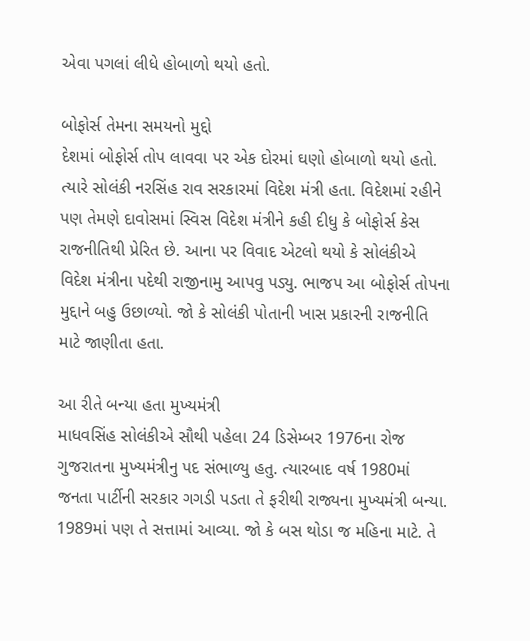એવા પગલાં લીધે હોબાળો થયો હતો.

બોફોર્સ તેમના સમયનો મુદ્દો
દેશમાં બોફોર્સ તોપ લાવવા પર એક દોરમાં ઘણો હોબાળો થયો હતો. ત્યારે સોલંકી નરસિંહ રાવ સરકારમાં વિદેશ મંત્રી હતા. વિદેશમાં રહીને પણ તેમણે દાવોસમાં સ્વિસ વિદેશ મંત્રીને કહી દીધુ કે બોફોર્સ કેસ રાજનીતિથી પ્રેરિત છે. આના પર વિવાદ એટલો થયો કે સોલંકીએ વિદેશ મંત્રીના પદેથી રાજીનામુ આપવુ પડ્યુ. ભાજપ આ બોફોર્સ તોપના મુદ્દાને બહુ ઉછાળ્યો. જો કે સોલંકી પોતાની ખાસ પ્રકારની રાજનીતિ માટે જાણીતા હતા.

આ રીતે બન્યા હતા મુખ્યમંત્રી
માધવસિંહ સોલંકીએ સૌથી પહેલા 24 ડિસેમ્બર 1976ના રોજ ગુજરાતના મુખ્યમંત્રીનુ પદ સંભાળ્યુ હતુ. ત્યારબાદ વર્ષ 1980માં જનતા પાર્ટીની સરકાર ગગડી પડતા તે ફરીથી રાજ્યના મુખ્યમંત્રી બન્યા. 1989માં પણ તે સત્તામાં આવ્યા. જો કે બસ થોડા જ મહિના માટે. તે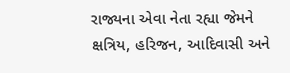રાજ્યના એવા નેતા રહ્યા જેમને ક્ષત્રિય, હરિજન, આદિવાસી અને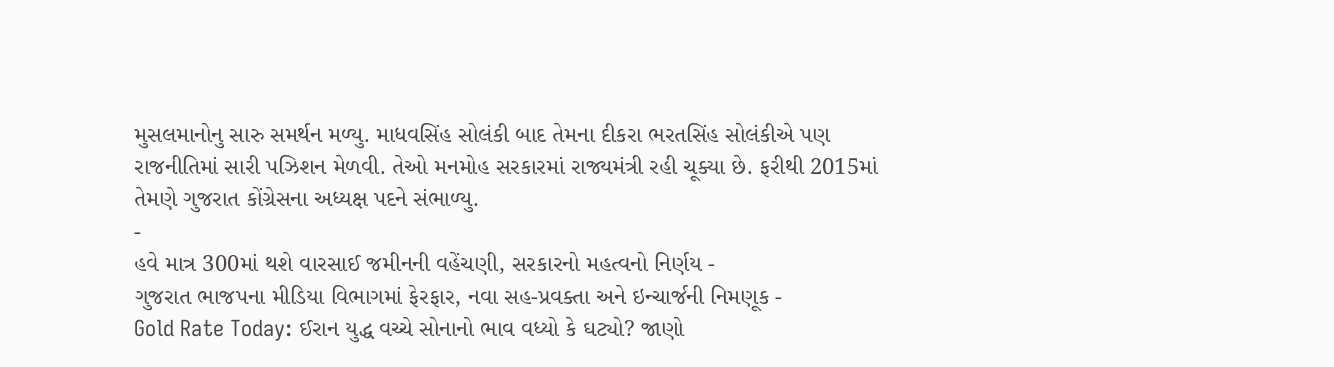મુસલમાનોનુ સારુ સમર્થન મળ્યુ. માધવસિંહ સોલંકી બાદ તેમના દીકરા ભરતસિંહ સોલંકીએ પણ રાજનીતિમાં સારી પઝિશન મેળવી. તેઓ મનમોહ સરકારમાં રાજ્યમંત્રી રહી ચૂક્યા છે. ફરીથી 2015માં તેમણે ગુજરાત કોંગ્રેસના અધ્યક્ષ પદને સંભાળ્યુ.
-
હવે માત્ર 300માં થશે વારસાઈ જમીનની વહેંચણી, સરકારનો મહત્વનો નિર્ણય -
ગુજરાત ભાજપના મીડિયા વિભાગમાં ફેરફાર, નવા સહ-પ્રવક્તા અને ઇન્ચાર્જની નિમણૂક -
Gold Rate Today: ઈરાન યુદ્ધ વચ્ચે સોનાનો ભાવ વધ્યો કે ઘટ્યો? જાણો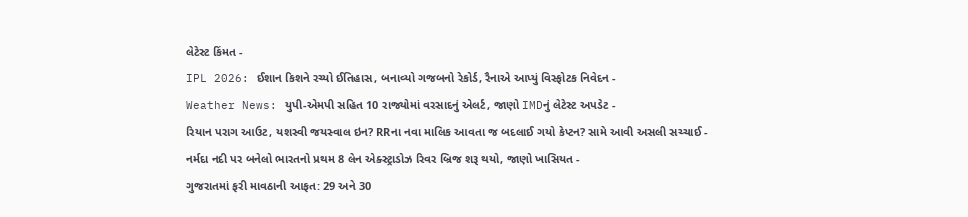લેટેસ્ટ કિંમત -
IPL 2026: ઈશાન કિશને રચ્યો ઈતિહાસ, બનાવ્યો ગજબનો રેકોર્ડ, રૈનાએ આપ્યું વિસ્ફોટક નિવેદન -
Weather News: યુપી-એમપી સહિત 10 રાજ્યોમાં વરસાદનું એલર્ટ, જાણો IMDનું લેટેસ્ટ અપડેટ -
રિયાન પરાગ આઉટ, યશસ્વી જયસ્વાલ ઇન? RRના નવા માલિક આવતા જ બદલાઈ ગયો કેપ્ટન? સામે આવી અસલી સચ્ચાઈ -
નર્મદા નદી પર બનેલો ભારતનો પ્રથમ 8 લેન એક્સ્ટ્રાડોઝ રિવર બ્રિજ શરૂ થયો, જાણો ખાસિયત -
ગુજરાતમાં ફરી માવઠાની આફત: 29 અને 30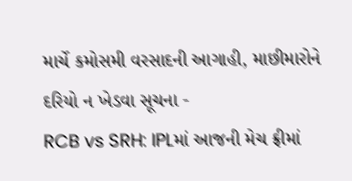માર્ચે કમોસમી વરસાદની આગાહી, માછીમારોને દરિયો ન ખેડવા સૂચના -
RCB vs SRH: IPLમાં આજની મેચ ફ્રીમાં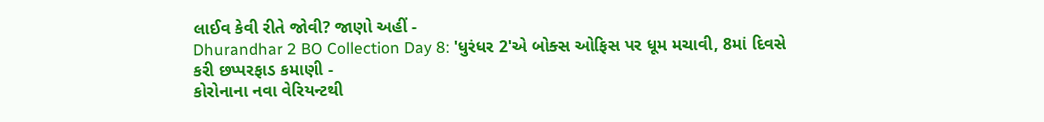લાઈવ કેવી રીતે જોવી? જાણો અહીં -
Dhurandhar 2 BO Collection Day 8: 'ધુરંધર 2'એ બોક્સ ઓફિસ પર ધૂમ મચાવી, 8માં દિવસે કરી છપ્પરફાડ કમાણી -
કોરોનાના નવા વેરિયન્ટથી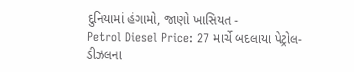દુનિયામાં હંગામો, જાણો ખાસિયત -
Petrol Diesel Price: 27 માર્ચે બદલાયા પેટ્રોલ-ડીઝલના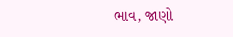ભાવ, જાણો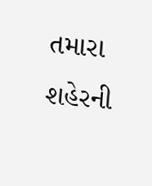તમારા શહેરની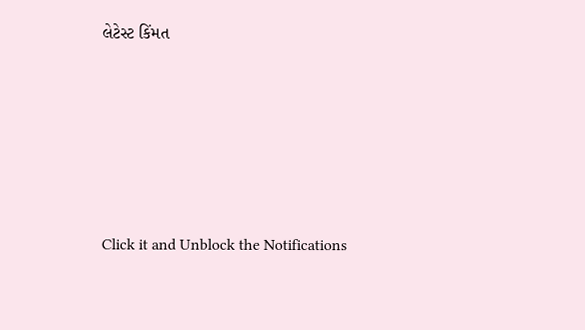લેટેસ્ટ કિંમત









Click it and Unblock the Notifications